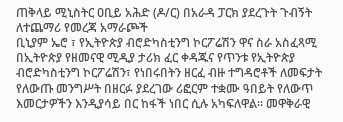ጠቅላይ ሚኒስትር ዐቢይ አሕድ (ዶ/ር) በአራዳ ፓርክ ያደረጉት ጉብኝት
ለተጨማሪ የመረጃ አማራጮች
ቢኒያም ኤሮ ፣ የኢትዮጵያ ብሮድካስቲንግ ኮርፖሬሽን ዋና ስራ አስፈጻሚ በኢትዮጵያ የዘመናዊ ሚዲያ ታሪክ ፈር ቀዳጁና የጥንቱ የኢትዮጵያ ብሮድካስቲንግ ኮርፖሬሽን፣ የነበሩበትን ዘርፈ ብዙ ተግዳሮቶች ለመፍታት የለውጡ መንግሥት በዘርፉ ያደረገው ሪፎርም ተቋሙ ዓበይት የለውጥ እመርታዎችን እንዲያሳይ በር ከፋች ነበር ሲሉ አካፍለዋል። መዋቅራዊ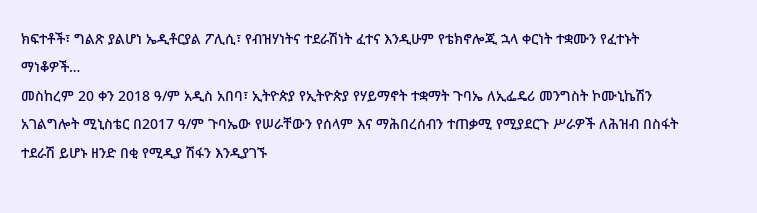ክፍተቶች፣ ግልጽ ያልሆነ ኤዲቶርያል ፖሊሲ፣ የብዝሃነትና ተደራሽነት ፈተና እንዲሁም የቴክኖሎጂ ኋላ ቀርነት ተቋሙን የፈተኑት ማነቆዎች…
መስከረም 20 ቀን 2018 ዓ/ም አዲስ አበባ፣ ኢትዮጵያ የኢትዮጵያ የሃይማኖት ተቋማት ጉባኤ ለኢፌዴሪ መንግስት ኮሙኒኬሽን አገልግሎት ሚኒስቴር በ2017 ዓ/ም ጉባኤው የሠራቸውን የሰላም እና ማሕበረሰብን ተጠቃሚ የሚያደርጉ ሥራዎች ለሕዝብ በስፋት ተደራሽ ይሆኑ ዘንድ በቂ የሚዲያ ሽፋን እንዲያገኙ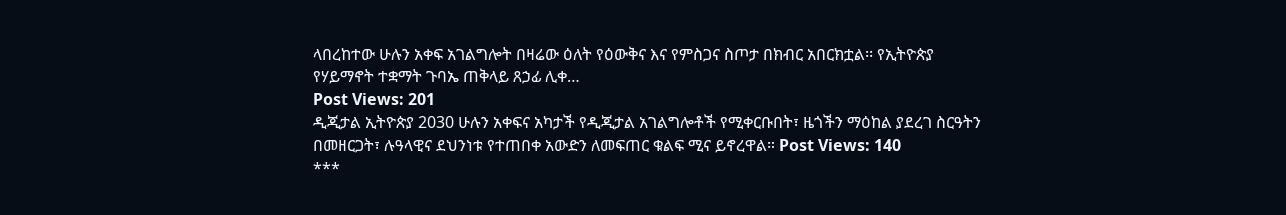ላበረከተው ሁሉን አቀፍ አገልግሎት በዛሬው ዕለት የዕውቅና እና የምስጋና ስጦታ በክብር አበርክቷል፡፡ የኢትዮጵያ የሃይማኖት ተቋማት ጉባኤ ጠቅላይ ጸኃፊ ሊቀ…
Post Views: 201
ዲጂታል ኢትዮጵያ 2030 ሁሉን አቀፍና አካታች የዲጂታል አገልግሎቶች የሚቀርቡበት፣ ዜጎችን ማዕከል ያደረገ ስርዓትን በመዘርጋት፣ ሉዓላዊና ደህንነቱ የተጠበቀ አውድን ለመፍጠር ቁልፍ ሚና ይኖረዋል። Post Views: 140
***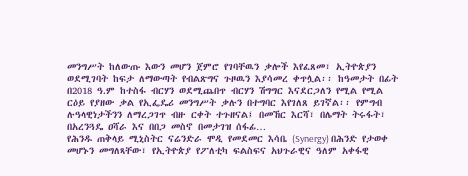መንግሥት ከለውጡ እውን መሆን ጀምሮ የገባቸዉን ቃሎች እየፈጸመ፣ ኢትዮጵያን ወደሚገባት ከፍታ ለማውጣት የብልጽግና ጉዞዉን እያሳመረ ቀጥሏል፡፡ ከዓመታት በፊት በ2018 ዓ.ም ከተስፋ ብርሃን ወደሚጨበጥ ብርሃን ሽግግር እናደርጋለን የሚል የሚል ርዕይ የያዘው ቃል የኢፌዴሪ መንግሥት ቃሉን በተግባር እየገለጸ ይገኛል፡፡ የምግብ ሉዓላዊነታችንን ለማረጋገጥ ብዙ ርቀት ተጉዘናል፤ በመኸር እርሻ፣ በሌማት ትሩፋት፣ በአረንጓዴ ዐሻራ እና በበጋ መስኖ በመታገዝ ሰፋፊ…
የሕንዱ ጠቅላይ ሚኒስትር ናሬንድራ ሞዲ የመደመር እሳቤ (Synergy) በሕንድ የታወቀ መሆኑን መግለጻቸው፣ የኢትዮጵያ የፖለቲካ ፍልስፍና አህጉራዊና ዓለም አቀፋዊ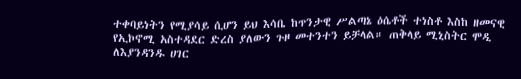ተቀባይነትን የሚያሳይ ሲሆን ይህ እሳቤ ከጥንታዊ ሥልጣኔ ዕሴቶች ተነስቶ እስከ ዘመናዊ የኢኮኖሚ አስተዳደር ድረስ ያለውን ጉዞ መተንተን ይቻላል። ጠቅላይ ሚኒስትር ሞዲ ለእያንዳንዱ ሀገር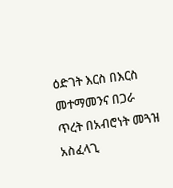ዕድገት እርስ በእርስ መተማመንና በጋራ ጥረት በአብሮነት መጓዝ አስፈላጊ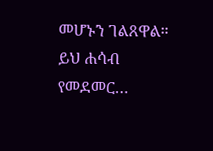መሆኑን ገልጸዋል። ይህ ሐሳብ የመደመር…